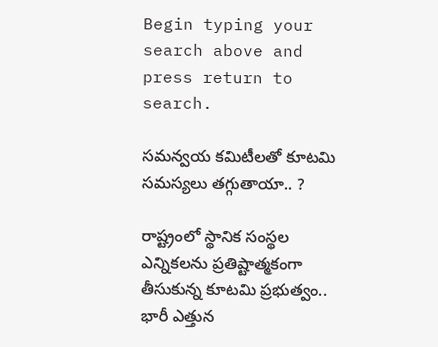Begin typing your search above and press return to search.

స‌మ‌న్వ‌య క‌మిటీలతో కూట‌మి స‌మ‌స్య‌లు త‌గ్గుతాయా.. ?

రాష్ట్రంలో స్థానిక సంస్థ‌ల ఎన్నిక‌ల‌ను ప్ర‌తిష్టాత్మ‌కంగా తీసుకున్న కూట‌మి ప్ర‌భుత్వం.. భారీ ఎత్తున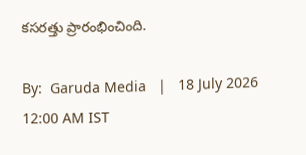క‌స‌రత్తు ప్రారంభించింది.

By:  Garuda Media   |   18 July 2026 12:00 AM IST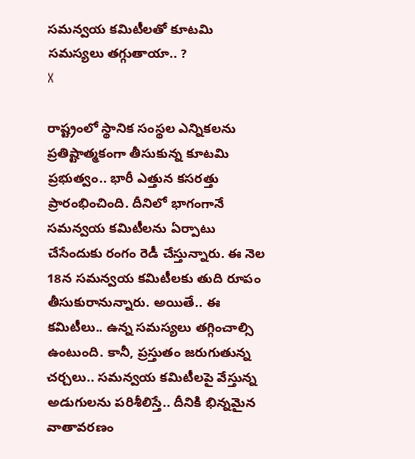స‌మ‌న్వ‌య క‌మిటీలతో కూట‌మి స‌మ‌స్య‌లు త‌గ్గుతాయా.. ?
X

రాష్ట్రంలో స్థానిక సంస్థ‌ల ఎన్నిక‌ల‌ను ప్ర‌తిష్టాత్మ‌కంగా తీసుకున్న కూట‌మి ప్ర‌భుత్వం.. భారీ ఎత్తున క‌స‌రత్తు ప్రారంభించింది. దీనిలో భాగంగానే సమ‌న్వ‌య క‌మిటీల‌ను ఏర్పాటు చేసేందుకు రంగం రెడీ చేస్తున్నారు. ఈ నెల 18న స‌మ‌న్వ‌య క‌మిటీల‌కు తుది రూపం తీసుకురానున్నారు. అయితే.. ఈ క‌మిటీలు.. ఉన్న స‌మ‌స్య‌లు త‌గ్గించాల్సి ఉంటుంది. కానీ, ప్ర‌స్తుతం జ‌రుగుతున్న చ‌ర్చ‌లు.. స‌మ‌న్వ‌య క‌మిటీల‌పై వేస్తున్న అడుగుల‌ను ప‌రిశీలిస్తే.. దీనికి భిన్న‌మైన వాతావ‌ర‌ణం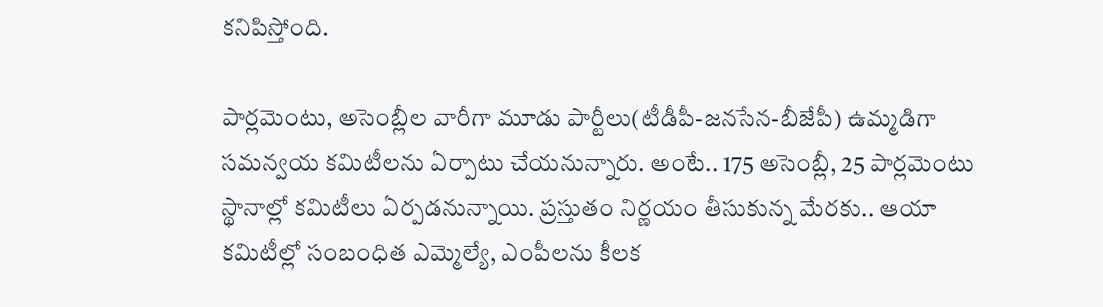క‌నిపిస్తోంది.

పార్ల‌మెంటు, అసెంబ్లీల వారీగా మూడు పార్టీలు(టీడీపీ-జ‌న‌సేన‌-బీజేపీ) ఉమ్మ‌డిగా స‌మ‌న్వ‌య క‌మిటీల‌ను ఏర్పాటు చేయ‌నున్నారు. అంటే.. 175 అసెంబ్లీ, 25 పార్ల‌మెంటు స్థానాల్లో క‌మిటీలు ఏర్ప‌డ‌నున్నాయి. ప్ర‌స్తుతం నిర్ణ‌యం తీసుకున్న మేర‌కు.. ఆయా క‌మిటీల్లో సంబంధిత ఎమ్మెల్యే, ఎంపీల‌ను కీలక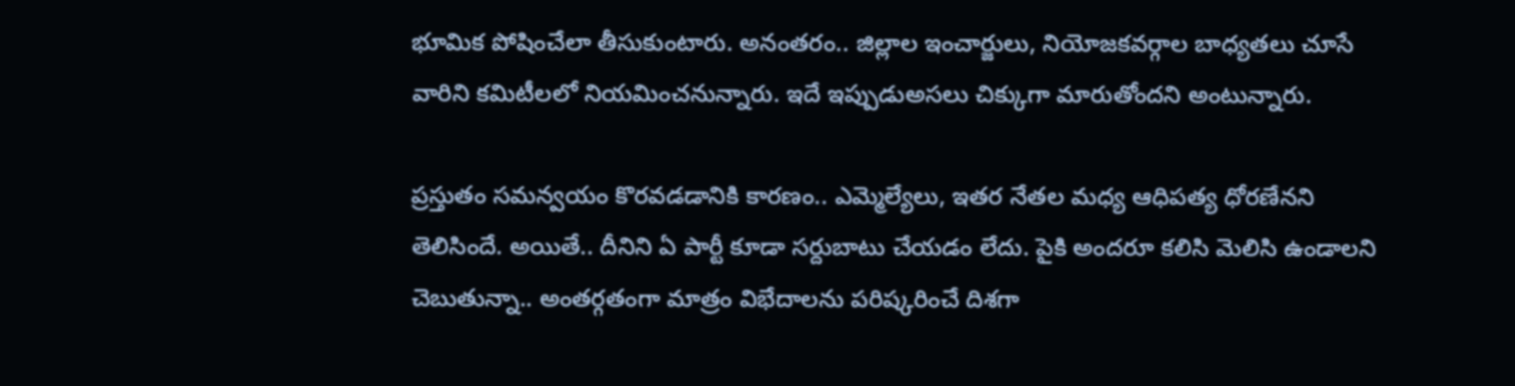భూమిక పోషించేలా తీసుకుంటారు. అనంత‌రం.. జిల్లాల ఇంచార్జులు, నియోజ‌క‌వ‌ర్గాల బాధ్య‌త‌లు చూసే వారిని క‌మిటీల‌లో నియ‌మించ‌నున్నారు. ఇదే ఇప్పుడుఅస‌లు చిక్కుగా మారుతోంద‌ని అంటున్నారు.

ప్ర‌స్తుతం స‌మ‌న్వ‌యం కొర‌వ‌డడానికి కార‌ణం.. ఎమ్మెల్యేలు, ఇత‌ర నేత‌ల మ‌ధ్య ఆధిప‌త్య ధోర‌ణేన‌ని తెలిసిందే. అయితే.. దీనిని ఏ పార్టీ కూడా స‌ర్దుబాటు చేయ‌డం లేదు. పైకి అంద‌రూ క‌లిసి మెలిసి ఉండాల‌ని చెబుతున్నా.. అంత‌ర్గ‌తంగా మాత్రం విభేదాల‌ను పరిష్క‌రించే దిశ‌గా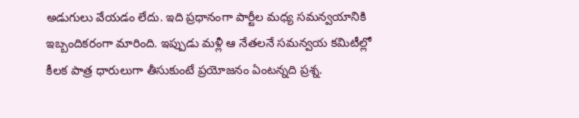అడుగులు వేయ‌డం లేదు. ఇది ప్ర‌ధానంగా పార్టీల మ‌ధ్య స‌మ‌న్వ‌యానికి ఇబ్బందిక‌రంగా మారింది. ఇప్పుడు మ‌ళ్లీ ఆ నేత‌ల‌నే స‌మ‌న్వ‌య క‌మిటీల్లో కీల‌క పాత్ర ధారులుగా తీసుకుంటే ప్ర‌యోజ‌నం ఏంట‌న్న‌ది ప్ర‌శ్న‌.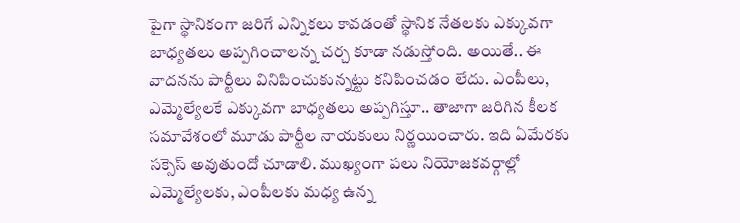పైగా స్థానికంగా జ‌రిగే ఎన్నిక‌లు కావ‌డంతో స్థానిక నేత‌ల‌కు ఎక్కువ‌గా బాధ్య‌త‌లు అప్ప‌గించాల‌న్న చ‌ర్చ కూడా న‌డుస్తోంది. అయితే.. ఈ వాద‌న‌ను పార్టీలు వినిపించుకున్న‌ట్టు క‌నిపించ‌డం లేదు. ఎంపీలు, ఎమ్మెల్యేల‌కే ఎక్కువ‌గా బాధ్య‌త‌లు అప్ప‌గిస్తూ.. తాజాగా జ‌రిగిన కీల‌క స‌మావేశంలో మూడు పార్టీల నాయ‌కులు నిర్ణ‌యించారు. ఇది ఏమేర‌కు స‌క్సెస్ అవుతుందో చూడాలి. ముఖ్యంగా ప‌లు నియోజ‌క‌వ‌ర్గాల్లో ఎమ్మెల్యేల‌కు, ఎంపీల‌కు మ‌ధ్య ఉన్న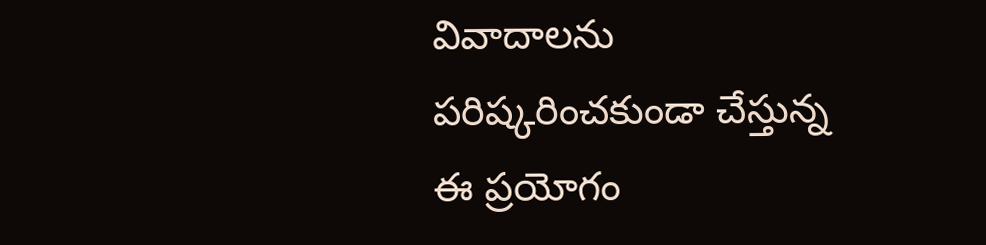వివాదాల‌ను ప‌రిష్క‌రించ‌కుండా చేస్తున్న ఈ ప్ర‌యోగం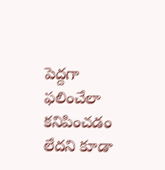పెద్ద‌గా ఫ‌లించేలా క‌నిపించ‌డం లేద‌ని కూడా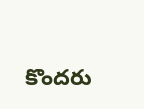కొంద‌రు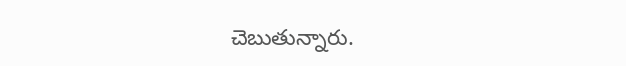చెబుతున్నారు.